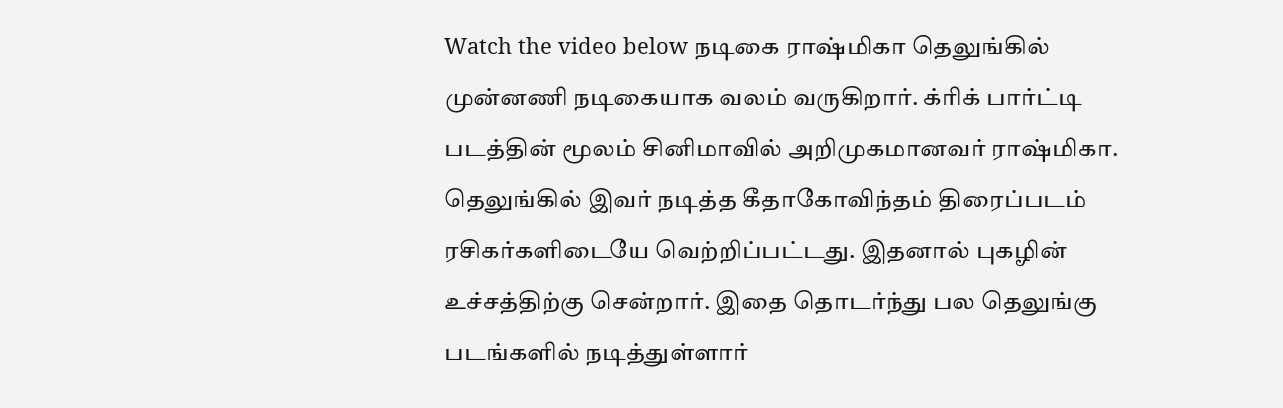Watch the video below நடிகை ராஷ்மிகா தெலுங்கில் முன்னணி நடிகையாக வலம் வருகிறார். க்ரிக் பார்ட்டி படத்தின் மூலம் சினிமாவில் அறிமுகமானவர் ராஷ்மிகா. தெலுங்கில் இவர் நடித்த கீதாகோவிந்தம் திரைப்படம் ரசிகர்களிடையே வெற்றிப்பட்டது. இதனால் புகழின் உச்சத்திற்கு சென்றார். இதை தொடர்ந்து பல தெலுங்கு படங்களில் நடித்துள்ளார்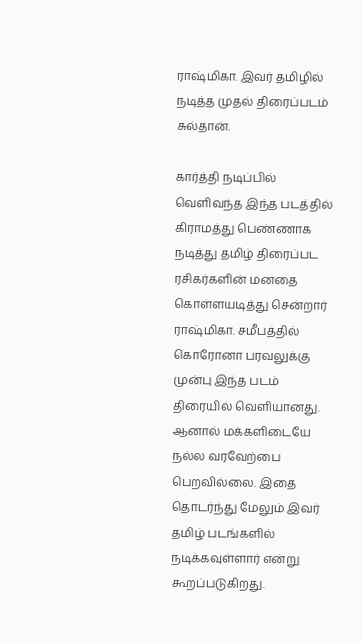ராஷ்மிகா. இவர் தமிழில் நடித்த முதல் திரைப்படம் சுல்தான்.

கார்த்தி நடிப்பில் வெளிவந்த இந்த படத்தில் கிராமத்து பெண்ணாக நடித்து தமிழ் திரைப்பட ரசிகர்களின் மனதை கொள்ளயடித்து சென்றார் ராஷ்மிகா. சமீபத்தில் கொரோனா பரவலுக்கு முன்பு இந்த படம் திரையில் வெளியானது. ஆனால் மக்களிடையே நல்ல வரவேற்பை பெறவில்லை. இதை தொடர்ந்து மேலும் இவர் தமிழ் படங்களில் நடிக்கவுள்ளார் என்று கூறப்படுகிறது.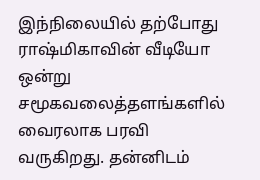இந்நிலையில் தற்போது ராஷ்மிகாவின் வீடியோ ஒன்று சமூகவலைத்தளங்களில் வைரலாக பரவி வருகிறது. தன்னிடம்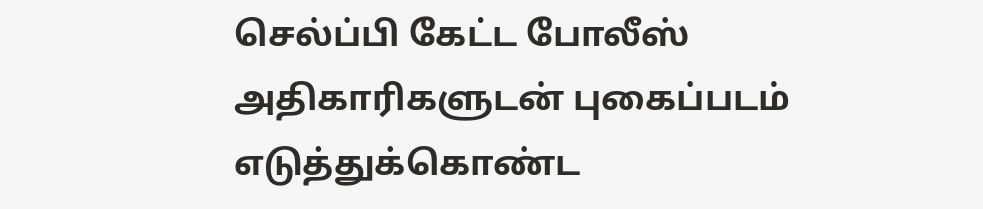செல்ப்பி கேட்ட போலீஸ் அதிகாரிகளுடன் புகைப்படம் எடுத்துக்கொண்ட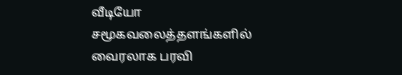வீடியோ சமூகவலைத்தளங்களில் வைரலாக பரவி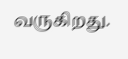வருகிறது.